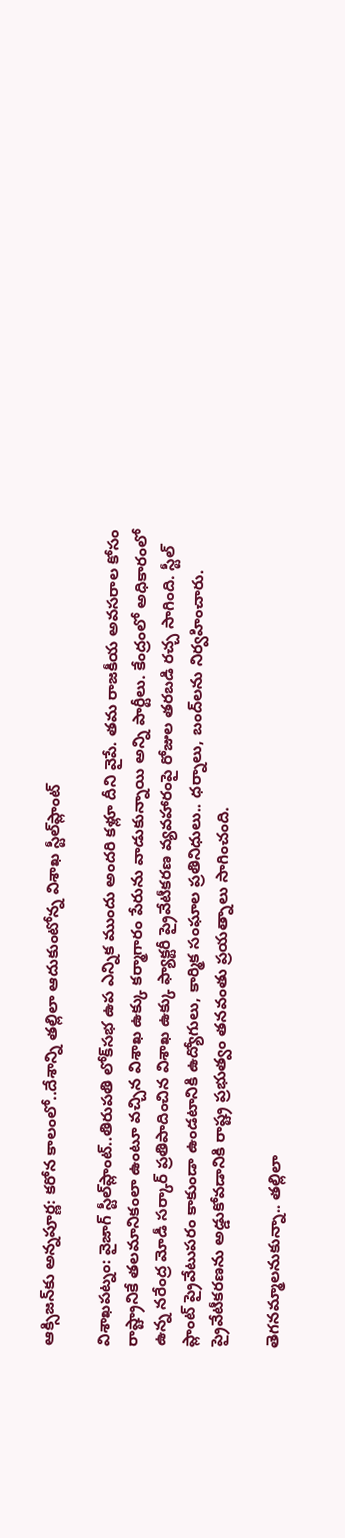ఆక్సిజన్‌కు అన్నపూర్ణ: కరోన కాలంలో..దేశాన్ని తల్లిలా ఆదుకుంటోన్న విశాఖ స్టీల్‌ప్లాంట్

విశాఖపట్నం: వైజాగ్ స్టీల్‌ప్లాంట్..తిరుపతి లోక్‌సభ ఉప ఎన్నిక ముందు అందరి కళ్లూ దీని వైపే. తమ రాజకీయ అవసరాల కోసం రాష్ట్రానికే తలమానికంలా ఉంటూ వచ్చిన విశాఖ ఉక్కు కర్మాగారం పేరును వాడుకున్నాయి అన్ని పార్టీలు. కేంద్రంలో అధికారంలో ఉన్న నరేంద్ర మోడీ సర్కార్ ప్రతిపాదించిన విశాఖ ఉక్కు ఫ్యాక్టరీ ప్రైవేటీకరణ వ్యవహారంపై రోజుల తరబడి రచ్చ సాగింది. స్టీల్ ప్లాంట్ ప్రైవేటుపరం కాకుండా ఉండటానికి ఉద్యోగులు, కార్మిక సంఘాల ప్రతినిధులు.. ధర్నాలు, బంద్‌లను నిర్వహించారు. ప్రైవేటీకరణను అడ్డుకోవడానికి రాష్ట్ర ప్రభుత్వం తనవంతు ప్రయత్నాలు సాగించంది.

తెగనమ్మాలనుకున్నా.. తల్లిలా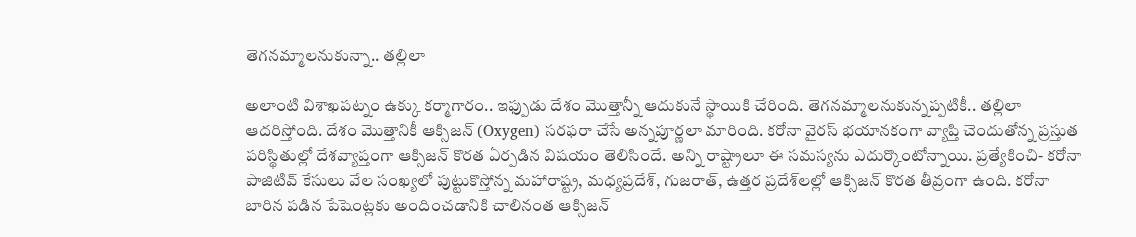తెగనమ్మాలనుకున్నా.. తల్లిలా

అలాంటి విశాఖపట్నం ఉక్కు కర్మాగారం.. ఇఫ్పుడు దేశం మొత్తాన్నీ ఆదుకునే స్థాయికి చేరింది. తెగనమ్మాలనుకున్నప్పటికీ.. తల్లిలా ఆదరిస్తోంది. దేశం మొత్తానికీ ఆక్సిజన్ (Oxygen) సరఫరా చేసే అన్నపూర్ణలా మారింది. కరోనా వైరస్ భయానకంగా వ్యాప్తి చెందుతోన్న ప్రస్తుత పరిస్థితుల్లో దేశవ్యాప్తంగా ఆక్సిజన్ కొరత ఏర్పడిన విషయం తెలిసిందే. అన్ని రాష్ట్రాలూ ఈ సమస్యను ఎదుర్కొంటోన్నాయి. ప్రత్యేకించి- కరోనా పాజిటివ్ కేసులు వేల సంఖ్యలో పుట్టుకొస్తోన్న మహారాష్ట్ర, మధ్యప్రదేశ్‌, గుజరాత్, ఉత్తర ప్రదేశ్‌లల్లో ఆక్సిజన్ కొరత తీవ్రంగా ఉంది. కరోనా బారిన పడిన పేషెంట్లకు అందించడానికి చాలినంత ఆక్సిజన్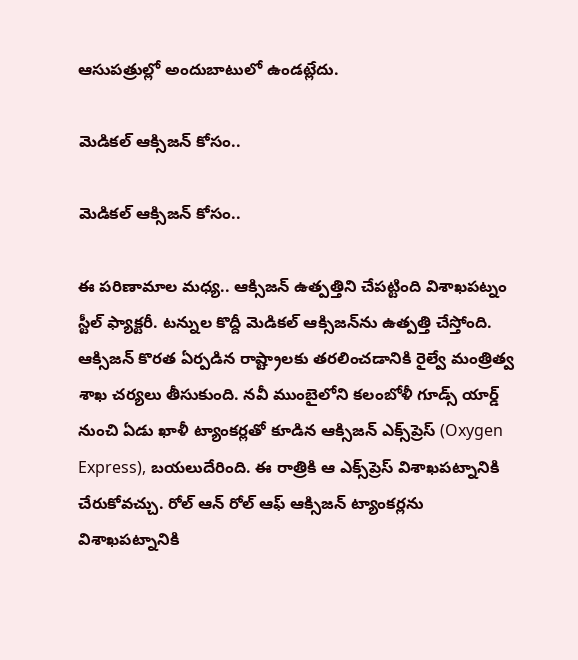ఆసుపత్రుల్లో అందుబాటులో ఉండట్లేదు.

మెడికల్ ఆక్సిజన్‌ కోసం..

మెడికల్ ఆక్సిజన్‌ కోసం..

ఈ పరిణామాల మధ్య.. ఆక్సిజన్‌ ఉత్పత్తిని చేపట్టింది విశాఖపట్నం స్టీల్ ఫ్యాక్టరీ. టన్నుల కొద్దీ మెడికల్ ఆక్సిజన్‌ను ఉత్పత్తి చేస్తోంది. ఆక్సిజన్ కొరత ఏర్పడిన రాష్ట్రాలకు తరలించడానికి రైల్వే మంత్రిత్వ శాఖ చర్యలు తీసుకుంది. నవీ ముంబైలోని కలంబోళీ గూడ్స్ యార్డ్ నుంచి ఏడు ఖాళీ ట్యాంకర్లతో కూడిన ఆక్సిజన్ ఎక్స్‌ప్రెస్ (Oxygen Express), బయలుదేరింది. ఈ రాత్రికి ఆ ఎక్స్‌ప్రెస్ విశాఖపట్నానికి చేరుకోవచ్చు. రోల్ ఆన్ రోల్ ఆఫ్ ఆక్సిజన్ ట్యాంకర్లను విశాఖపట్నానికి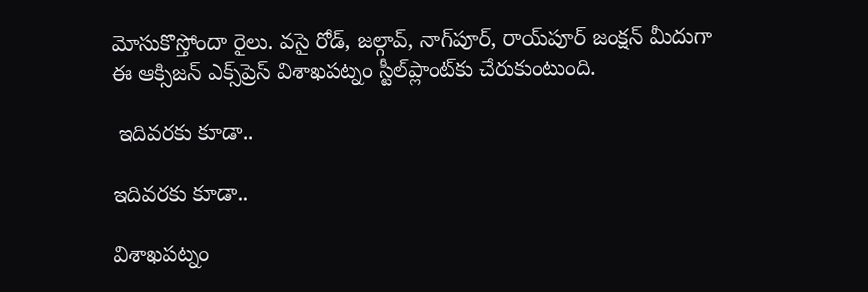మోసుకొస్తోందా రైలు. వసై రోడ్, జల్గావ్, నాగ్‌పూర్, రాయ్‌పూర్ జంక్షన్ మీదుగా ఈ ఆక్సిజన్ ఎక్స్‌ప్రెస్ విశాఖపట్నం స్టీల్‌ప్లాంట్‌కు చేరుకుంటుంది.

 ఇదివరకు కూడా..

ఇదివరకు కూడా..

విశాఖపట్నం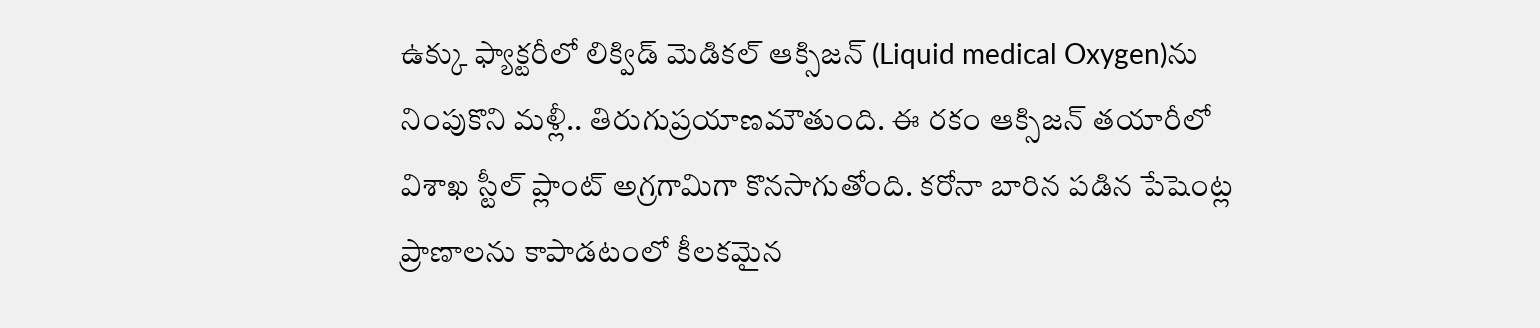ఉక్కు ఫ్యాక్టరీలో లిక్విడ్ మెడికల్ ఆక్సిజన్‌ (Liquid medical Oxygen)ను నింపుకొని మళ్లీ.. తిరుగుప్రయాణమౌతుంది. ఈ రకం ఆక్సిజన్ తయారీలో విశాఖ స్టీల్ ప్లాంట్ అగ్రగామిగా కొనసాగుతోంది. కరోనా బారిన పడిన పేషెంట్ల ప్రాణాలను కాపాడటంలో కీలకమైన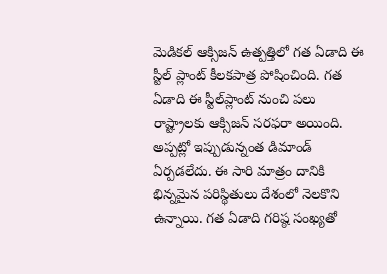మెడికల్‌ ఆక్సిజన్‌ ఉత్పత్తిలో గత ఏడాది ఈ స్టీల్ ప్లాంట్ కీలకపాత్ర పోషించింది. గత ఏడాది ఈ స్టీల్‌ప్లాంట్ నుంచి పలు రాష్ట్రాలకు ఆక్సిజన్ సరఫరా అయింది. అప్పట్లో ఇప్పుడున్నంత డిమాండ్ ఏర్పడలేదు. ఈ సారి మాత్రం దానికి భిన్నమైన పరిస్థితులు దేశంలో నెలకొని ఉన్నాయి. గత ఏడాది గరిష్ఠ సంఖ్యతో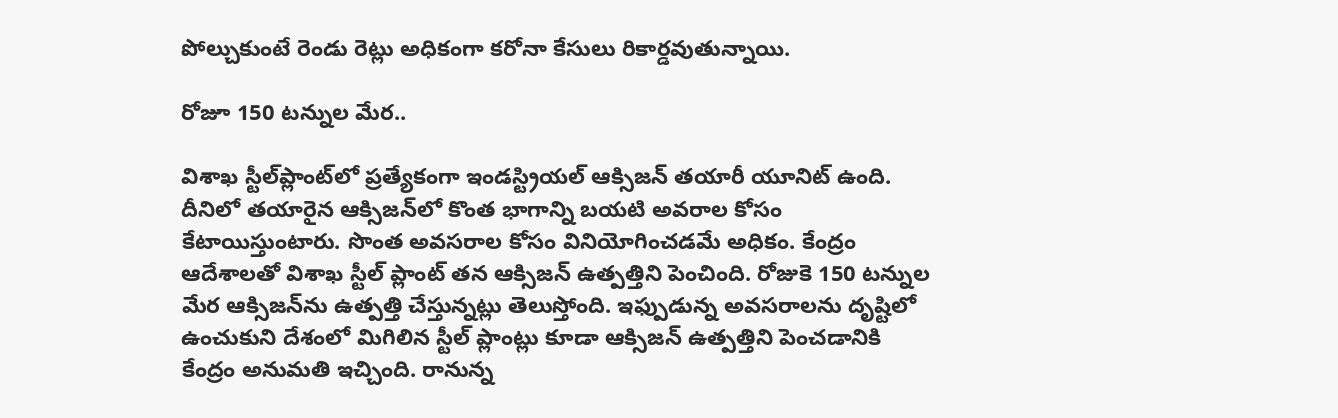పోల్చుకుంటే రెండు రెట్లు అధికంగా కరోనా కేసులు రికార్డవుతున్నాయి.

రోజూ 150 టన్నుల మేర..

విశాఖ స్టీల్‌ప్లాంట్‌లో ప్రత్యేకంగా ఇండస్ట్రియల్ ఆక్సిజన్ తయారీ యూనిట్ ఉంది. దీనిలో తయారైన ఆక్సిజన్‌లో కొంత భాగాన్ని బయటి అవరాల కోసం కేటాయిస్తుంటారు. సొంత అవసరాల కోసం వినియోగించడమే అధికం. కేంద్రం ఆదేశాలతో విశాఖ స్టీల్ ప్లాంట్ తన ఆక్సిజన్ ఉత్పత్తిని పెంచింది. రోజుకె 150 టన్నుల మేర ఆక్సిజన్‌ను ఉత్పత్తి చేస్తున్నట్లు తెలుస్తోంది. ఇఫ్పుడున్న అవసరాలను దృష్టిలో ఉంచుకుని దేశంలో మిగిలిన స్టీల్ ప్లాంట్లు కూడా ఆక్సిజన్ ఉత్పత్తిని పెంచడానికి కేంద్రం అనుమతి ఇచ్చింది. రానున్న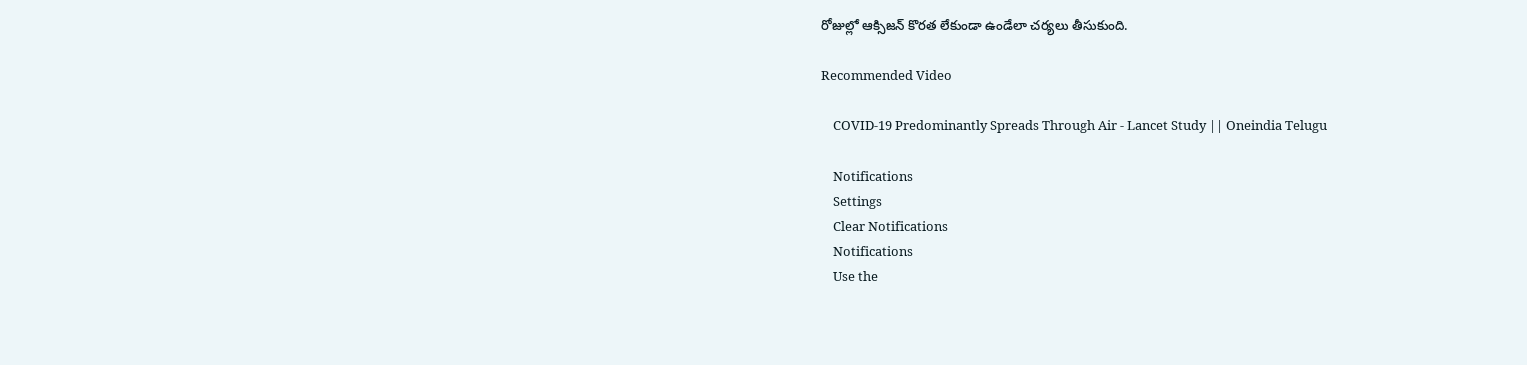రోజుల్లో ఆక్సిజన్ కొరత లేకుండా ఉండేలా చర్యలు తీసుకుంది.

Recommended Video

    COVID-19 Predominantly Spreads Through Air - Lancet Study || Oneindia Telugu

    Notifications
    Settings
    Clear Notifications
    Notifications
    Use the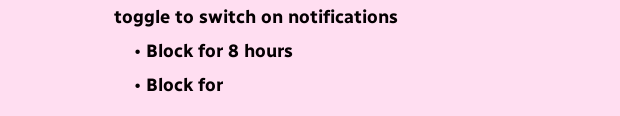toggle to switch on notifications
    • Block for 8 hours
    • Block for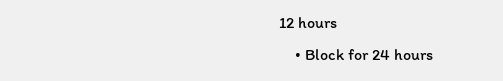12 hours
    • Block for 24 hours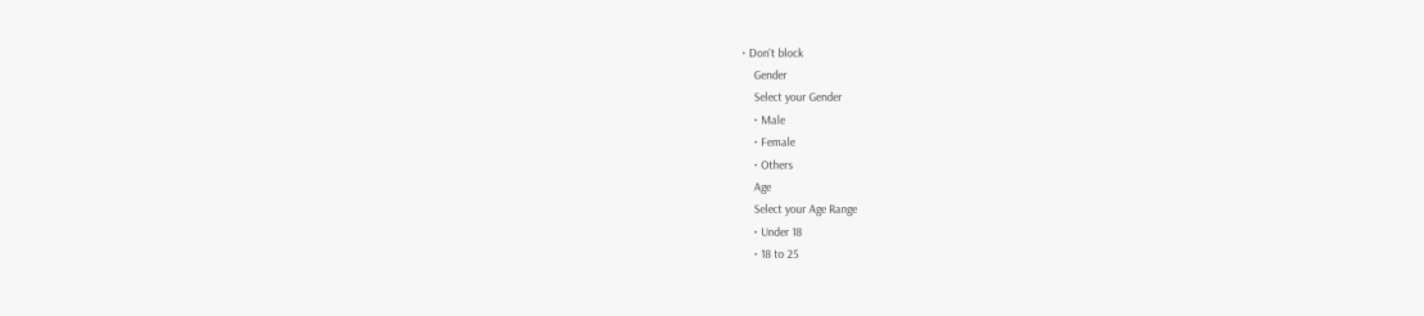• Don't block
    Gender
    Select your Gender
    • Male
    • Female
    • Others
    Age
    Select your Age Range
    • Under 18
    • 18 to 25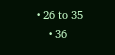• 26 to 35
    • 36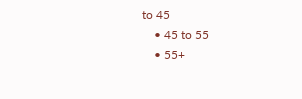to 45
    • 45 to 55
    • 55+